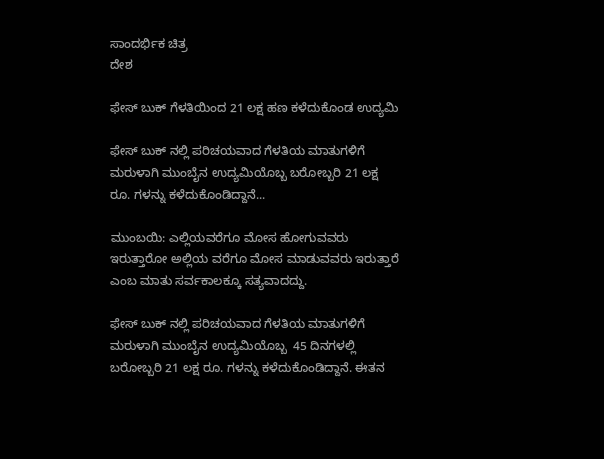ಸಾಂದರ್ಭಿಕ ಚಿತ್ರ
ದೇಶ

ಫೇಸ್ ಬುಕ್ ಗೆಳತಿಯಿಂದ 21 ಲಕ್ಷ ಹಣ ಕಳೆದುಕೊಂಡ ಉದ್ಯಮಿ

ಫೇಸ್ ಬುಕ್ ನಲ್ಲಿ ಪರಿಚಯವಾದ ಗೆಳತಿಯ ಮಾತುಗಳಿಗೆ ಮರುಳಾಗಿ ಮುಂಬೈನ ಉದ್ಯಮಿಯೊಬ್ಬ ಬರೋಬ್ಬರಿ 21 ಲಕ್ಷ ರೂ. ಗಳನ್ನು ಕಳೆದುಕೊಂಡಿದ್ದಾನೆ...

ಮುಂಬಯಿ: ಎಲ್ಲಿಯವರೆಗೂ ಮೋಸ ಹೋಗುವವರು ಇರುತ್ತಾರೋ ಅಲ್ಲಿಯ ವರೆಗೂ ಮೋಸ ಮಾಡುವವರು ಇರುತ್ತಾರೆ ಎಂಬ ಮಾತು ಸರ್ವಕಾಲಕ್ಕೂ ಸತ್ಯವಾದದ್ದು.

ಫೇಸ್ ಬುಕ್ ನಲ್ಲಿ ಪರಿಚಯವಾದ ಗೆಳತಿಯ ಮಾತುಗಳಿಗೆ ಮರುಳಾಗಿ ಮುಂಬೈನ ಉದ್ಯಮಿಯೊಬ್ಬ  45 ದಿನಗಳಲ್ಲಿ ಬರೋಬ್ಬರಿ 21 ಲಕ್ಷ ರೂ. ಗಳನ್ನು ಕಳೆದುಕೊಂಡಿದ್ದಾನೆ. ಈತನ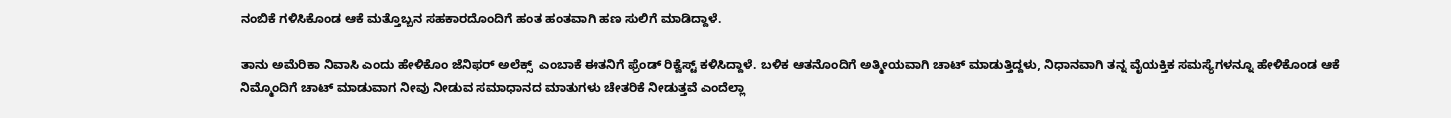ನಂಬಿಕೆ ಗಳಿಸಿಕೊಂಡ ಆಕೆ ಮತ್ತೊಬ್ಬನ ಸಹಕಾರದೊಂದಿಗೆ ಹಂತ ಹಂತವಾಗಿ ಹಣ ಸುಲಿಗೆ ಮಾಡಿದ್ದಾಳೆ.

ತಾನು ಅಮೆರಿಕಾ ನಿವಾಸಿ ಎಂದು ಹೇಳಿಕೊಂ ಜೆನಿಫರ್ ಅಲೆಕ್ಸ್  ಎಂಬಾಕೆ ಈತನಿಗೆ ಫ್ರೆಂಡ್ ರಿಕ್ವೆಸ್ಟ್ ಕಳಿಸಿದ್ದಾಳೆ. ಬಳಿಕ ಆತನೊಂದಿಗೆ ಅತ್ಮೀಯವಾಗಿ ಚಾಟ್ ಮಾಡುತ್ತಿದ್ದಳು, ನಿಧಾನವಾಗಿ ತನ್ನ ವೈಯಕ್ತಿಕ ಸಮಸ್ಯೆಗಳನ್ನೂ ಹೇಳಿಕೊಂಡ ಆಕೆ ನಿಮ್ಮೊಂದಿಗೆ ಚಾಟ್ ಮಾಡುವಾಗ ನೀವು ನೀಡುವ ಸಮಾಧಾನದ ಮಾತುಗಳು ಚೇತರಿಕೆ ನೀಡುತ್ತವೆ ಎಂದೆಲ್ಲಾ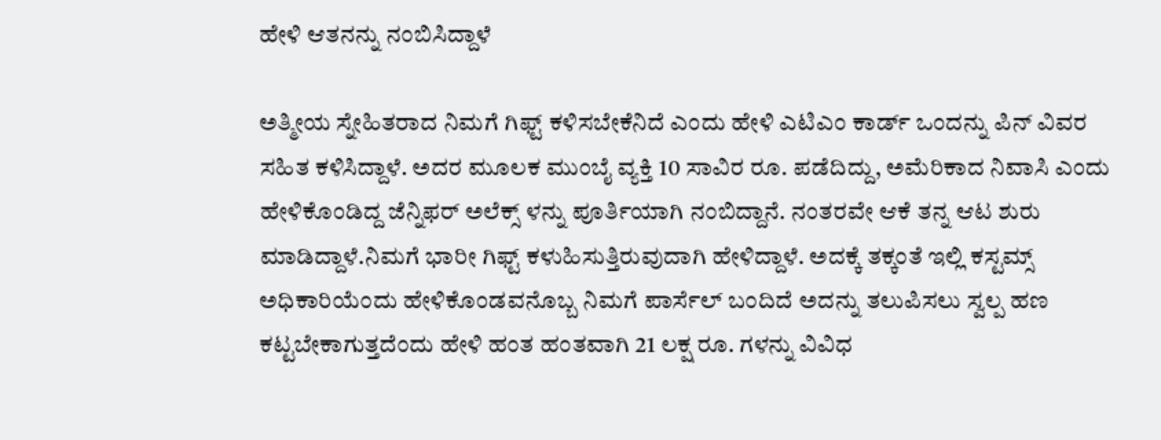ಹೇಳಿ ಆತನನ್ನು ನಂಬಿಸಿದ್ದಾಳೆ

ಅತ್ಮೀಯ ಸ್ನೇಹಿತರಾದ ನಿಮಗೆ ಗಿಫ್ಟ್ ಕಳಿಸಬೇಕೆನಿದೆ ಎಂದು ಹೇಳಿ ಎಟಿಎಂ ಕಾರ್ಡ್ ಒಂದನ್ನು ಪಿನ್ ವಿವರ ಸಹಿತ ಕಳಿಸಿದ್ದಾಳೆ. ಅದರ ಮೂಲಕ ಮುಂಬೈ ವ್ಯಕ್ತಿ 10 ಸಾವಿರ ರೂ. ಪಡೆದಿದ್ದು, ಅಮೆರಿಕಾದ ನಿವಾಸಿ ಎಂದು ಹೇಳಿಕೊಂಡಿದ್ದ ಜೆನ್ನಿಫರ್ ಅಲೆಕ್ಸ್ ಳನ್ನು ಪೂರ್ತಿಯಾಗಿ ನಂಬಿದ್ದಾನೆ. ನಂತರವೇ ಆಕೆ ತನ್ನ ಆಟ ಶುರು ಮಾಡಿದ್ದಾಳೆ.ನಿಮಗೆ ಭಾರೀ ಗಿಫ್ಟ್ ಕಳುಹಿಸುತ್ತಿರುವುದಾಗಿ ಹೇಳಿದ್ದಾಳೆ. ಅದಕ್ಕೆ ತಕ್ಕಂತೆ ಇಲ್ಲಿ ಕಸ್ಟಮ್ಸ್ ಅಧಿಕಾರಿಯೆಂದು ಹೇಳಿಕೊಂಡವನೊಬ್ಬ ನಿಮಗೆ ಪಾರ್ಸೆಲ್ ಬಂದಿದೆ ಅದನ್ನು ತಲುಪಿಸಲು ಸ್ವಲ್ಪ ಹಣ ಕಟ್ಟಬೇಕಾಗುತ್ತದೆಂದು ಹೇಳಿ ಹಂತ ಹಂತವಾಗಿ 21 ಲಕ್ಷ ರೂ. ಗಳನ್ನು ವಿವಿಧ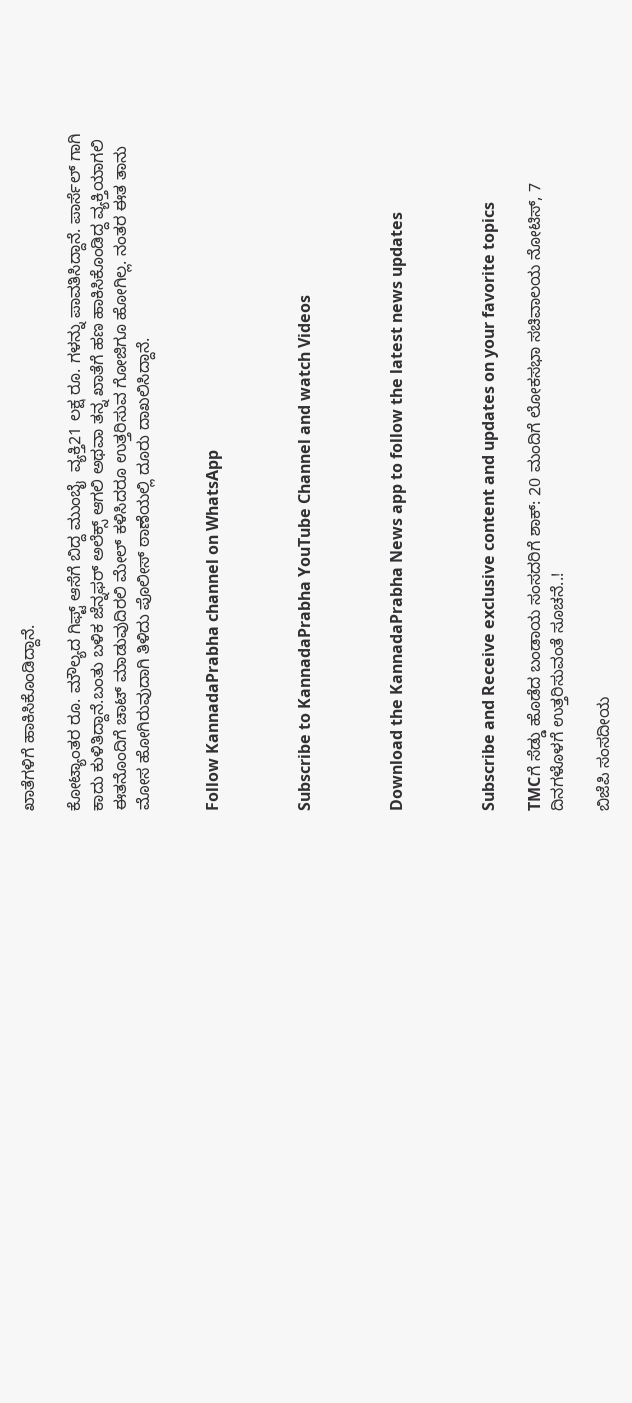ಖಾತೆಗಳಿಗೆ ಹಾಕಿಸಿಕೊಂಡಿದ್ದಾನೆ.

ಕೋಟ್ಯಾಂತರ ರೂ. ಮೌಲ್ಯದ ಗಿಫ್ಟ್ ಆಸೆಗೆ ಬಿದ್ದ ಮುಂಬೈ  ವ್ಯಕ್ತಿ21 ಲಕ್ಷ ರೂ. ಗಳನ್ನು ಪಾವತಿಸಿದ್ದಾನೆ. ಪಾರ್ಸೆಲ್ ಗಾಗಿ ಕಾದು ಕುಳಿತಿದ್ದಾನೆ.ಬಂತು ಬಳಿಕ ಜೆನ್ನಫರ್ ಅಲೆಕ್ಸ್ ಆಗಲಿ ಅಥವಾ ತನ್ನ ಖಾತೆಗೆ ಹಣ ಹಾಕಿಸಿಕೊಂಡಿದ್ದ ವ್ಯಕ್ತಿಯಾಗಲಿ ಈತನೊಂದಿಗೆ ಚಾಟ್ ಮಾಡುವುದಿರಲಿ ಮೇಲ್ ಕಳಿಸಿದರೂ ಉತ್ತರಿಸುವ ಗೋಜಿಗೂ ಹೋಗಿಲ್ಲ. ನಂತರ ಈತ ತಾನು ಮೋಸ ಹೋಗಿರುವುದಾಗಿ ತಿಳಿದು ಪೊಲೀಸ್ ಠಾಣೆಯಲ್ಲಿ ದೂರು ದಾಖಲಿಸಿದ್ದಾನೆ.


Follow KannadaPrabha channel on WhatsApp



Subscribe to KannadaPrabha YouTube Channel and watch Videos



Download the KannadaPrabha News app to follow the latest news updates



Subscribe and Receive exclusive content and updates on your favorite topics

TMCಗೆ ಸೆಡ್ಡು ಹೊಡೆದ ಬಂಡಾಯ ಸಂಸದರಿಗೆ ಶಾಕ್‌: 20 ಮಂದಿಗೆ ಲೋಕಸಭಾ ಸಚಿವಾಲಯ ನೋಟಿಸ್‌, 7 ದಿನಗಳೊಳಗೆ ಉತ್ತರಿಸುವಂತೆ ಸೂಚನೆ..!

ಬಿಜೆಪಿ ಸಂಸದೀಯ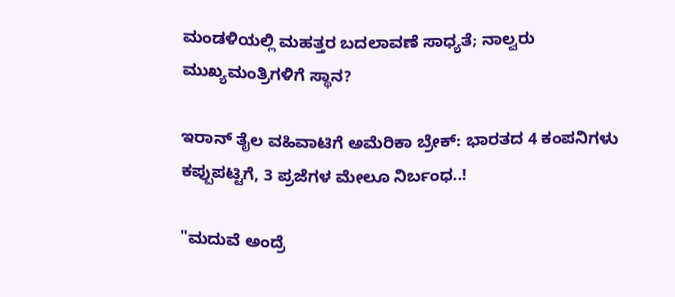ಮಂಡಳಿಯಲ್ಲಿ ಮಹತ್ತರ ಬದಲಾವಣೆ ಸಾಧ್ಯತೆ; ನಾಲ್ವರು ಮುಖ್ಯಮಂತ್ರಿಗಳಿಗೆ ಸ್ಥಾನ?

ಇರಾನ್‌ ತೈಲ ವಹಿವಾಟಿಗೆ ಅಮೆರಿಕಾ ಬ್ರೇಕ್: ಭಾರತದ 4 ಕಂಪನಿಗಳು ಕಪ್ಪುಪಟ್ಟಿಗೆ, 3 ಪ್ರಜೆಗಳ ಮೇಲೂ ನಿರ್ಬಂಧ..!

"ಮದುವೆ ಅಂದ್ರೆ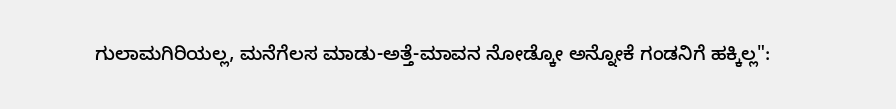ಗುಲಾಮಗಿರಿಯಲ್ಲ, ಮನೆಗೆಲಸ ಮಾಡು-ಅತ್ತೆ-ಮಾವನ ನೋಡ್ಕೋ ಅನ್ನೋಕೆ ಗಂಡನಿಗೆ ಹಕ್ಕಿಲ್ಲ":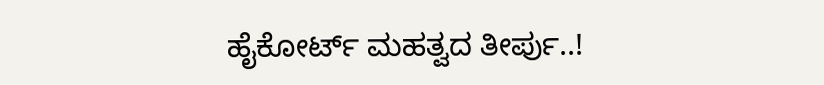ಹೈಕೋರ್ಟ್ ಮಹತ್ವದ ತೀರ್ಪು..!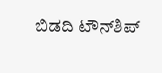ಬಿಡದಿ ಟೌನ್‌ಶಿಪ್‌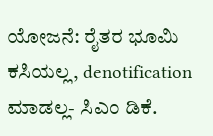ಯೋಜನೆ: ರೈತರ ಭೂಮಿ ಕಸಿಯಲ್ಲ, denotification ಮಾಡಲ್ಲ- ಸಿಎಂ ಡಿಕೆ.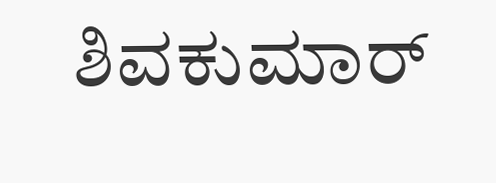ಶಿವಕುಮಾರ್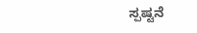ಸ್ಪಷ್ಟನೆ